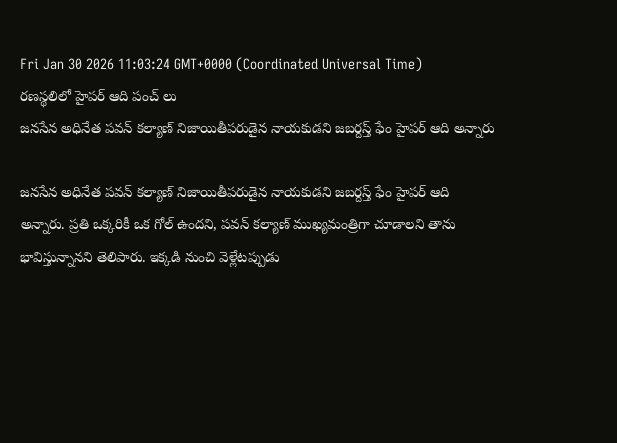Fri Jan 30 2026 11:03:24 GMT+0000 (Coordinated Universal Time)
రణస్థలిలో హైపర్ ఆది పంచ్ లు
జనసేన అధినేత పవన్ కల్యాణ్ నిజాయితీపరుడైన నాయకుడని జబర్దస్త్ ఫేం హైపర్ ఆది అన్నారు

జనసేన అధినేత పవన్ కల్యాణ్ నిజాయితీపరుడైన నాయకుడని జబర్దస్త్ ఫేం హైపర్ ఆది అన్నారు. ప్రతి ఒక్కరికీ ఒక గోల్ ఉందని, పవన్ కల్యాణ్ ముఖ్యమంత్రిగా చూడాలని తాను భావిస్తున్నానని తెలిపారు. ఇక్కడి నుంచి వెళ్లేటప్పుడు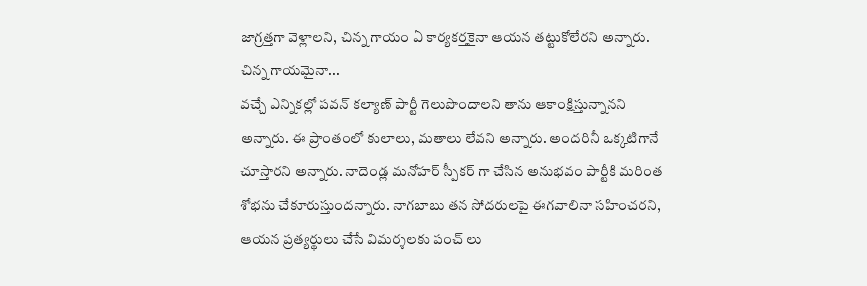జాగ్రత్తగా వెళ్లాలని, చిన్న గాయం ఏ కార్యకర్తకైనా ఆయన తట్టుకోలేరని అన్నారు.
చిన్న గాయమైనా...
వచ్చే ఎన్నికల్లో పవన్ కల్యాణ్ పార్టీ గెలుపొందాలని తాను ఆకాంక్షిస్తున్నానని అన్నారు. ఈ ప్రాంతంలో కులాలు, మతాలు లేవని అన్నారు. అందరినీ ఒక్కటిగానే చూస్తారని అన్నారు. నాదెండ్ల మనోహర్ స్పీకర్ గా చేసిన అనుభవం పార్టీకి మరింత శోభను చేకూరుస్తుందన్నారు. నాగబాబు తన సోదరులపై ఈగవాలినా సహించరని, ఆయన ప్రత్యర్థులు చేసే విమర్శలకు పంచ్ లు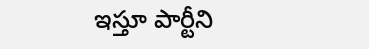ఇస్తూ పార్టీని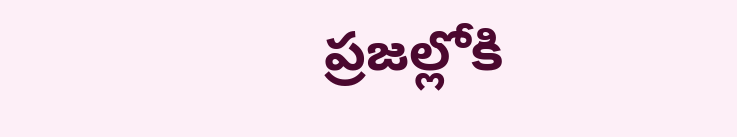ప్రజల్లోకి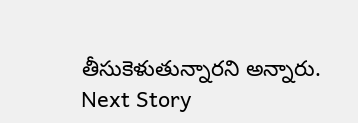తీసుకెళుతున్నారని అన్నారు.
Next Story